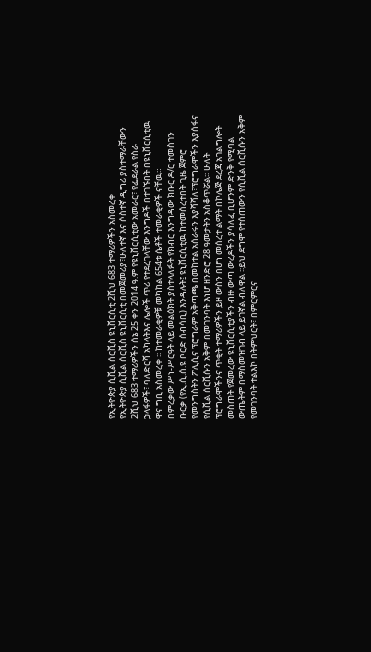የኢትዮጵያ ሲቪል ሰርቪስ ዩኒቨርሲቲ 2ሺህ 683 ተማሪዎችን አስመረቀ
የኢትዮጵያ ሲቪል ሰርቪስ ዩኒቨርሲቲ በመጀመሪያ፣ሁለተኛ እና ሶስተኛ ዲግሪ ያስተማራቸውን 2ሺህ 683 ተማሪዎችን ሰኔ 25 ቀን 2014 ዓ.ም የዩኒቨርሲቲው አመራር፣ የፌደራል የስራ ኃላፋዎች፣ ባለድርሻ አካላትእና ሌሎች ጥሪ የተደረገላቸው እንግዶች በተገኙበት በዩኒቨርሲቲዉ ዋና ግቢ አስመረቀ ፡፡ ከተመራቂዎቹ መካከል 654ቱ ሴቶች ተመራቂዎች ናቸዉ።
በምረቃው ሥነ-ሥርዓት ላይ መልዕክት ያስተላለፉት የክብር እንግዳው ክቡር ዶ/ር ተመስገን ቡርቃ (የኢ.ሲ.ሰ.ዩ ቦርድ ሰብሳቢ) እንዳሉት፤ ዩኒቨርሲቲዉ ከተመሰረተበት ጊዜ ጀምሮ የመንግስትን ፖሊሲና ፕሮግራም አቅጣጫ በመከተል አሰራሩን እያሻሻለ፣ፕሮግራሞችን እያሰፋና የሲቪል ሰርቪሱን አቅም በመገንባት እነሆ ዘንድሮ 28 ዓመታትን አስቆጥሯል፡፡ ሁለት ፕሮግራሞችንና ጥቂት ተማሪዎችን ይዞ ውስን በሆነ መሰረተ ልማት በኮሌጅ ደረጃ አገልግሎት መስጠት የጀመረው ዩኒቨርሲቲያችን ብዙ ውጣ ውረዶችን ያሳለፈ ቢሆንም ድንቅ የሚባል ውጤትም በማስመዝገብ ላይ ይገኛል ብለዋል ፡፡ይህ ደግሞ የተሰጠውን የሲቪል ሰርቪሱን አቅም የመገንባት ተልእኮ በትምህርት፣ በምርምርና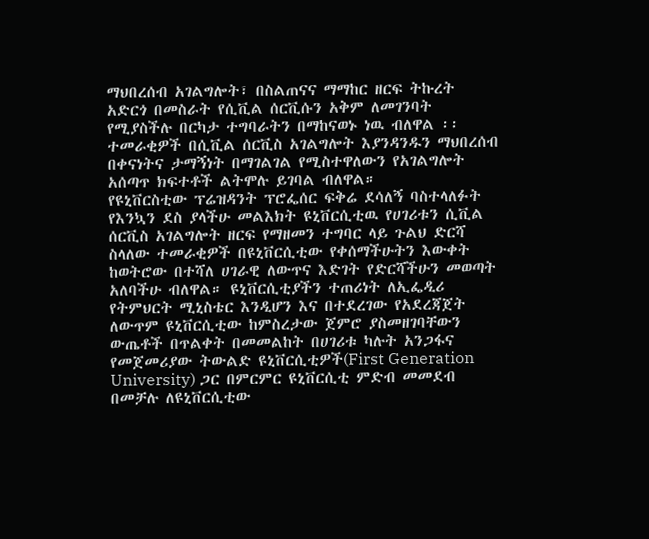ማህበረሰብ አገልግሎት፣ በስልጠናና ማማከር ዘርፍ ትኩረት አድርጎ በመስራት የሲቪል ሰርቪሱን አቅም ለመገንባት የሚያስችሉ በርካታ ተግባራትን በማከናወኑ ነዉ ብለዋል ፡፡ ተመራቂዎች በሲቪል ሰርቪስ አገልግሎት እያንዳንዱን ማህበረሰብ በቀናነትና ታማኝነት በማገልገል የሚስተዋለውን የአገልግሎት አሰጣጥ ክፍተቶች ልትሞሉ ይገባል ብለዋል።
የዩኒቨርስቲው ፕሬዝዳንት ፕሮፌሰር ፍቅሬ ደሳለኝ ባስተላለፉት የእንኳን ደስ ያላችሁ መልእክት ዩኒቨርሲቲዉ የሀገሪቱን ሲቪል ሰርቪስ አገልግሎት ዘርፍ የማዘመን ተግባር ላይ ጉልህ ድርሻ ስላለው ተመራቂዎች በዩኒቨርሲቲው የቀሰማችሁትን እውቀት ከወትሮው በተሻለ ሀገራዊ ለውጥና እድገት የድርሻችሁን መወጣት አለባችሁ ብለዋል። ዩኒቨርሲቲያችን ተጠሪነት ለኢፌዲሪ የትምህርት ሚኒስቴር እንዲሆን እና በተደረገው የአደረጃጀት ለውጥም ዩኒቨርሲቲው ከምስረታው ጀምሮ ያስመዘገባቸውን ውጤቶች በጥልቀት በመመልከት በሀገሪቱ ካሉት አንጋፋና የመጀመሪያው ትውልድ ዩኒቨርሲቲዎች(First Generation University) ጋር በምርምር ዩኒቨርሲቲ ምድብ መመደብ በመቻሉ ለዩኒቨርሲቲው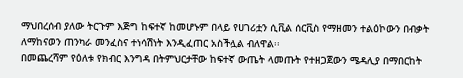ማህበረሰብ ያለው ትርጉም እጅግ ከፍተኛ ከመሆኑም በላይ የሀገሪቷን ሲቪል ሰርቪስ የማዘመን ተልዕኮውን በብቃት ለማከናወን ጠንካራ መንፈስና ተነሳሽነት እንዲፈጠር አስችሏል ብለዋል፡፡
በመጨረሻም የዕለቱ የክብር እንግዳ በትምህርታቸው ከፍተኛ ውጤት ላመጡት የተዘጋጀውን ሜዳሊያ በማበርከት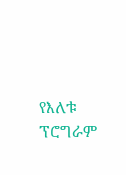የእለቱ ፕሮግራም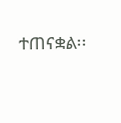ተጠናቋል፡፡